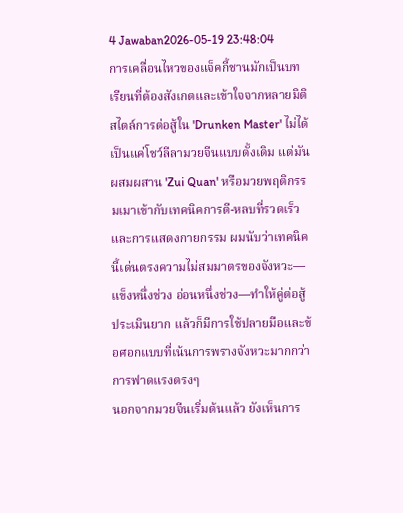4 Jawaban2026-05-19 23:48:04
การเคลื่อนไหวของแจ็คกี้ชานมักเป็นบทเรียนที่ต้องสังเกตและเข้าใจจากหลายมิติ
สไตล์การต่อสู้ใน 'Drunken Master' ไม่ได้เป็นแค่โชว์ลีลามวยจีนแบบดั้งเดิม แต่มันผสมผสาน 'Zui Quan' หรือมวยพฤติกรรมเมาเข้ากับเทคนิคการตี-หลบที่รวดเร็วและการแสดงกายกรรม ผมนับว่าเทคนิคนี้เด่นตรงความไม่สมมาตรของจังหวะ—แข็งหนึ่งช่วง อ่อนหนึ่งช่วง—ทำให้คู่ต่อสู้ประเมินยาก แล้วก็มีการใช้ปลายมือและข้อศอกแบบที่เน้นการพรางจังหวะมากกว่าการฟาดแรงตรงๆ
นอกจากมวยจีนเริ่มต้นแล้ว ยังเห็นการ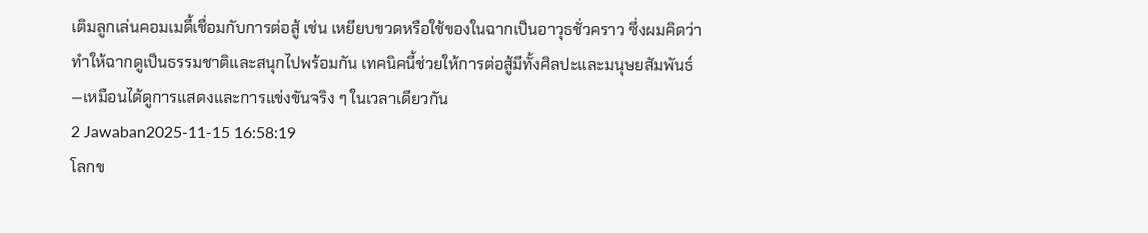เติมลูกเล่นคอมเมดี้เชื่อมกับการต่อสู้ เช่น เหยียบขวดหรือใช้ของในฉากเป็นอาวุธชั่วคราว ซึ่งผมคิดว่าทำให้ฉากดูเป็นธรรมชาติและสนุกไปพร้อมกัน เทคนิคนี้ช่วยให้การต่อสู้มีทั้งศิลปะและมนุษยสัมพันธ์—เหมือนได้ดูการแสดงและการแข่งขันจริง ๆ ในเวลาเดียวกัน
2 Jawaban2025-11-15 16:58:19
โลกข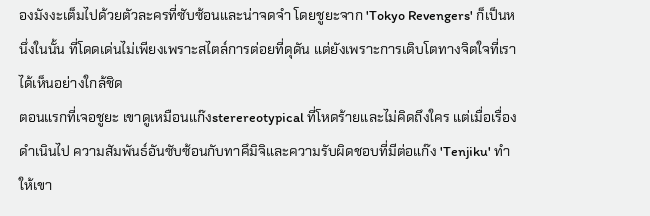องมังงะเต็มไปด้วยตัวละครที่ซับซ้อนและน่าจดจำ โดยชูยะจาก 'Tokyo Revengers' ก็เป็นหนึ่งในนั้น ที่โดดเด่นไม่เพียงเพราะสไตล์การต่อยที่ดุดัน แต่ยังเพราะการเติบโตทางจิตใจที่เราได้เห็นอย่างใกล้ชิด
ตอนแรกที่เจอชูยะ เขาดูเหมือนแก๊งsterereotypical ที่โหดร้ายและไม่คิดถึงใคร แต่เมื่อเรื่องดำเนินไป ความสัมพันธ์อันซับซ้อนกับทาคึมิจิและความรับผิดชอบที่มีต่อแก๊ง 'Tenjiku' ทำให้เขา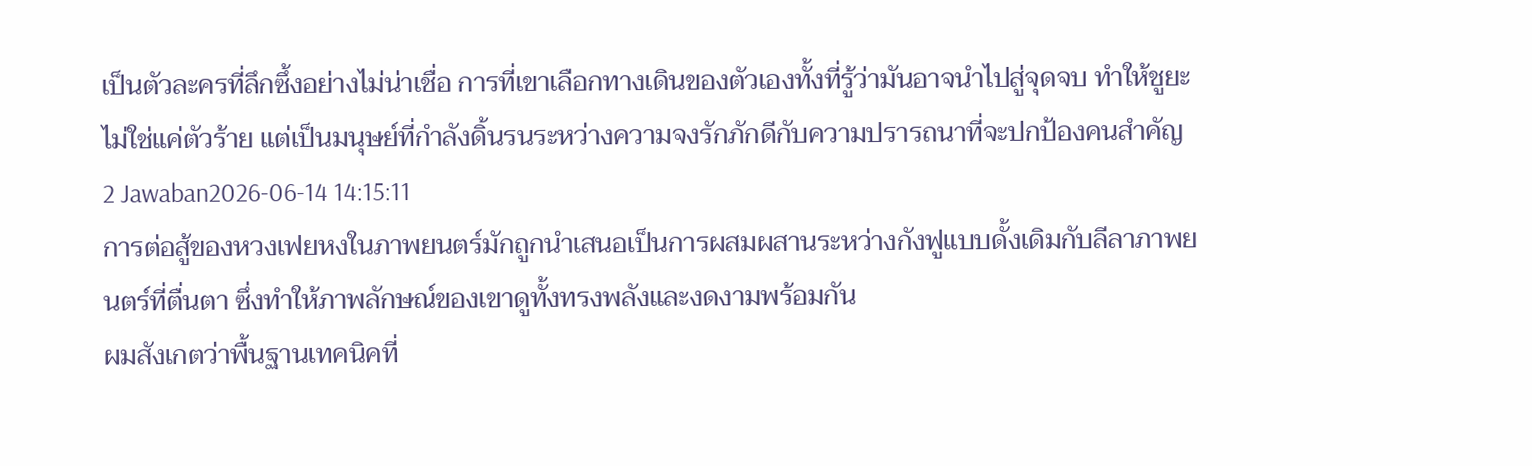เป็นตัวละครที่ลึกซึ้งอย่างไม่น่าเชื่อ การที่เขาเลือกทางเดินของตัวเองทั้งที่รู้ว่ามันอาจนำไปสู่จุดจบ ทำให้ชูยะไม่ใช่แค่ตัวร้าย แต่เป็นมนุษย์ที่กำลังดิ้นรนระหว่างความจงรักภักดีกับความปรารถนาที่จะปกป้องคนสำคัญ
2 Jawaban2026-06-14 14:15:11
การต่อสู้ของหวงเฟยหงในภาพยนตร์มักถูกนำเสนอเป็นการผสมผสานระหว่างกังฟูแบบดั้งเดิมกับลีลาภาพยนตร์ที่ตื่นตา ซึ่งทำให้ภาพลักษณ์ของเขาดูทั้งทรงพลังและงดงามพร้อมกัน
ผมสังเกตว่าพื้นฐานเทคนิคที่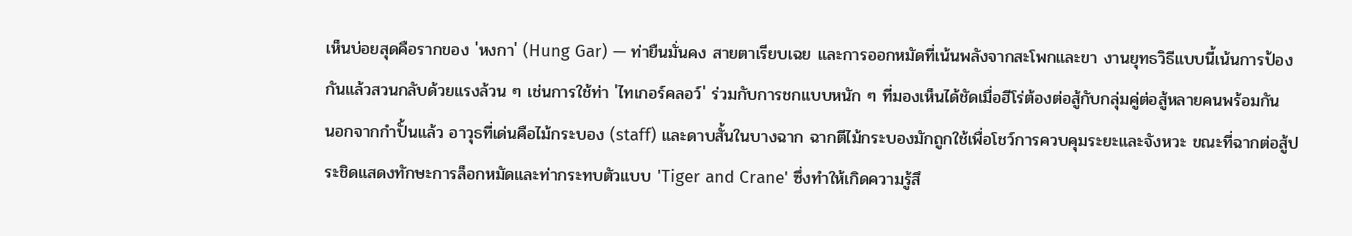เห็นบ่อยสุดคือรากของ 'หงกา' (Hung Gar) — ท่ายืนมั่นคง สายตาเรียบเฉย และการออกหมัดที่เน้นพลังจากสะโพกและขา งานยุทธวิธีแบบนี้เน้นการป้องกันแล้วสวนกลับด้วยแรงล้วน ๆ เช่นการใช้ท่า 'ไทเกอร์คลอว์' ร่วมกับการชกแบบหนัก ๆ ที่มองเห็นได้ชัดเมื่อฮีโร่ต้องต่อสู้กับกลุ่มคู่ต่อสู้หลายคนพร้อมกัน
นอกจากกำปั้นแล้ว อาวุธที่เด่นคือไม้กระบอง (staff) และดาบสั้นในบางฉาก ฉากตีไม้กระบองมักถูกใช้เพื่อโชว์การควบคุมระยะและจังหวะ ขณะที่ฉากต่อสู้ประชิดแสดงทักษะการล็อกหมัดและท่ากระทบตัวแบบ 'Tiger and Crane' ซึ่งทำให้เกิดความรู้สึ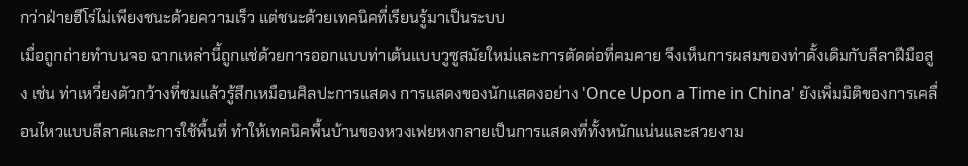กว่าฝ่ายฮีโร่ไม่เพียงชนะด้วยความเร็ว แต่ชนะด้วยเทคนิคที่เรียนรู้มาเป็นระบบ
เมื่อถูกถ่ายทำบนจอ ฉากเหล่านี้ถูกแช่ด้วยการออกแบบท่าเต้นแบบวูซูสมัยใหม่และการตัดต่อที่คมคาย จึงเห็นการผสมของท่าดั้งเดิมกับลีลาฝีมือสูง เช่น ท่าเหวี่ยงตัวกว้างที่ชมแล้วรู้สึกเหมือนศิลปะการแสดง การแสดงของนักแสดงอย่าง 'Once Upon a Time in China' ยังเพิ่มมิติของการเคลื่อนไหวแบบลีลาศและการใช้พื้นที่ ทำให้เทคนิคพื้นบ้านของหวงเฟยหงกลายเป็นการแสดงที่ทั้งหนักแน่นและสวยงาม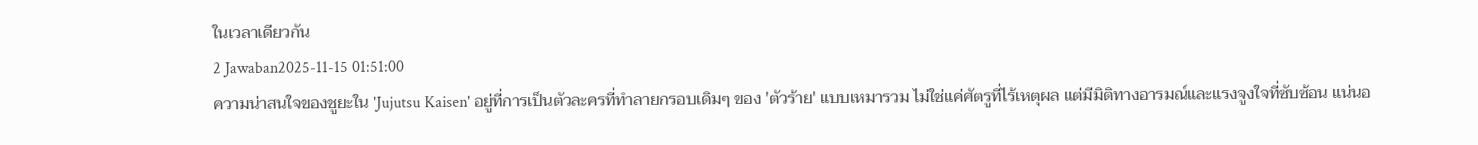ในเวลาเดียวกัน
2 Jawaban2025-11-15 01:51:00
ความน่าสนใจของชูยะใน 'Jujutsu Kaisen' อยู่ที่การเป็นตัวละครที่ทำลายกรอบเดิมๆ ของ 'ตัวร้าย' แบบเหมารวม ไม่ใช่แค่ศัตรูที่ไร้เหตุผล แต่มีมิติทางอารมณ์และแรงจูงใจที่ซับซ้อน แน่นอ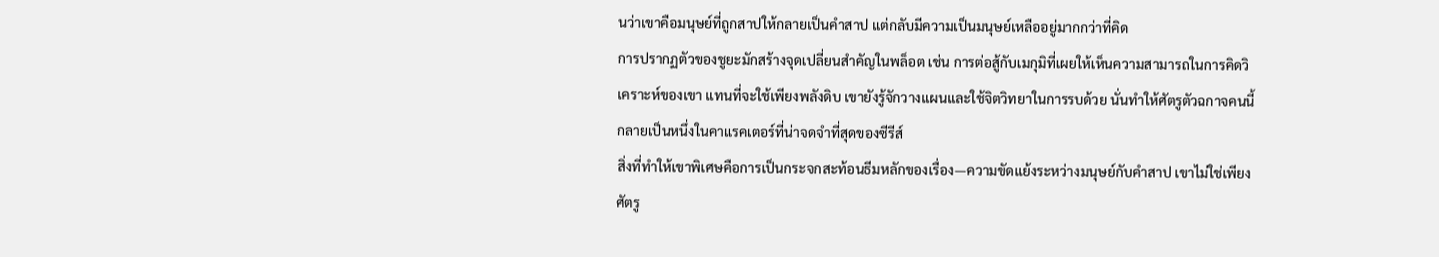นว่าเขาคือมนุษย์ที่ถูกสาปให้กลายเป็นคำสาป แต่กลับมีความเป็นมนุษย์เหลืออยู่มากกว่าที่คิด
การปรากฏตัวของชูยะมักสร้างจุดเปลี่ยนสำคัญในพล็อต เช่น การต่อสู้กับเมกุมิที่เผยให้เห็นความสามารถในการคิดวิเคราะห์ของเขา แทนที่จะใช้เพียงพลังดิบ เขายังรู้จักวางแผนและใช้จิตวิทยาในการรบด้วย นั่นทำให้ศัตรูตัวฉกาจคนนี้กลายเป็นหนึ่งในคาแรคเตอร์ที่น่าจดจำที่สุดของซีรีส์
สิ่งที่ทำให้เขาพิเศษคือการเป็นกระจกสะท้อนธีมหลักของเรื่อง—ความขัดแย้งระหว่างมนุษย์กับคำสาป เขาไม่ใช่เพียงศัตรู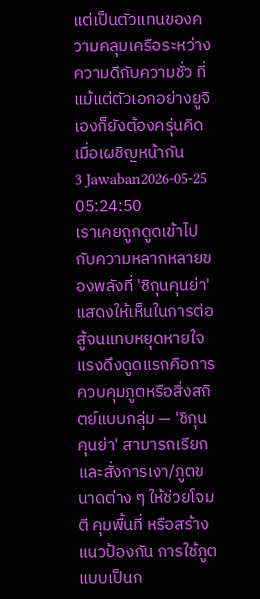แต่เป็นตัวแทนของความคลุมเครือระหว่างความดีกับความชั่ว ที่แม้แต่ตัวเอกอย่างยูจิเองก็ยังต้องครุ่นคิดเมื่อเผชิญหน้ากัน
3 Jawaban2026-05-25 05:24:50
เราเคยถูกดูดเข้าไปกับความหลากหลายของพลังที่ 'ชิกุนคุนย่า' แสดงให้เห็นในการต่อสู้จนแทบหยุดหายใจ
แรงดึงดูดแรกคือการควบคุมภูตหรือสิ่งสถิตย์แบบกลุ่ม — 'ชิกุนคุนย่า' สามารถเรียกและสั่งการเงา/ภูตขนาดต่าง ๆ ให้ช่วยโจมตี คุมพื้นที่ หรือสร้างแนวป้องกัน การใช้ภูตแบบเป็นก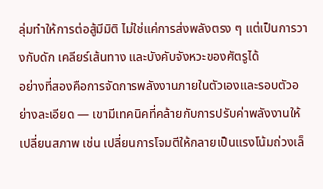ลุ่มทำให้การต่อสู้มีมิติ ไม่ใช่แค่การส่งพลังตรง ๆ แต่เป็นการวางกับดัก เคลียร์เส้นทาง และบังคับจังหวะของศัตรูได้
อย่างที่สองคือการจัดการพลังงานภายในตัวเองและรอบตัวอย่างละเอียด — เขามีเทคนิคที่คล้ายกับการปรับค่าพลังงานให้เปลี่ยนสภาพ เช่น เปลี่ยนการโจมตีให้กลายเป็นแรงโน้มถ่วงเล็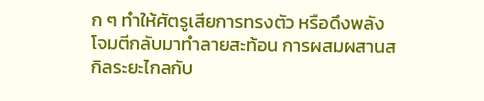ก ๆ ทำให้ศัตรูเสียการทรงตัว หรือดึงพลังโจมตีกลับมาทำลายสะท้อน การผสมผสานสกิลระยะไกลกับ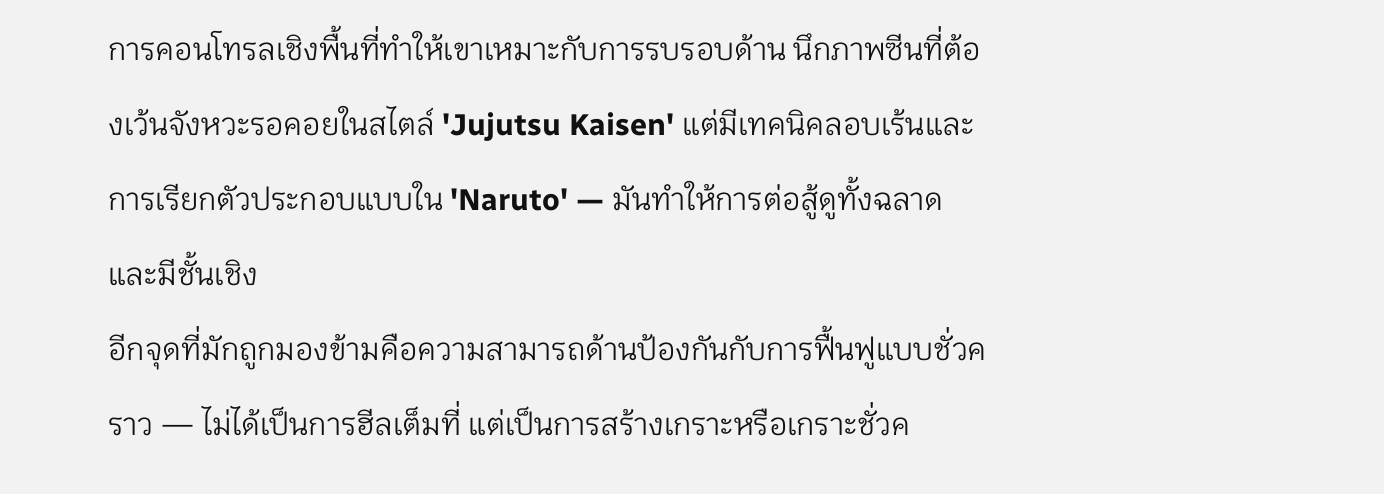การคอนโทรลเชิงพื้นที่ทำให้เขาเหมาะกับการรบรอบด้าน นึกภาพซีนที่ต้องเว้นจังหวะรอคอยในสไตล์ 'Jujutsu Kaisen' แต่มีเทคนิคลอบเร้นและการเรียกตัวประกอบแบบใน 'Naruto' — มันทำให้การต่อสู้ดูทั้งฉลาดและมีชั้นเชิง
อีกจุดที่มักถูกมองข้ามคือความสามารถด้านป้องกันกับการฟื้นฟูแบบชั่วคราว — ไม่ได้เป็นการฮีลเต็มที่ แต่เป็นการสร้างเกราะหรือเกราะชั่วค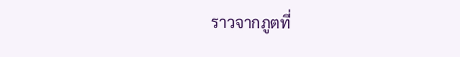ราวจากภูตที่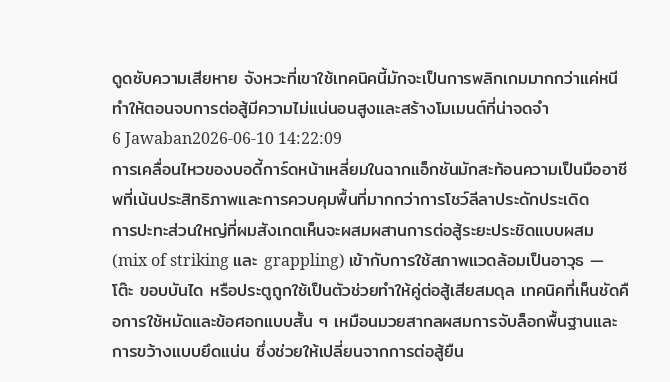ดูดซับความเสียหาย จังหวะที่เขาใช้เทคนิคนี้มักจะเป็นการพลิกเกมมากกว่าแค่หนี ทำให้ตอนจบการต่อสู้มีความไม่แน่นอนสูงและสร้างโมเมนต์ที่น่าจดจำ
6 Jawaban2026-06-10 14:22:09
การเคลื่อนไหวของบอดี้การ์ดหน้าเหลี่ยมในฉากแอ็กชันมักสะท้อนความเป็นมืออาชีพที่เน้นประสิทธิภาพและการควบคุมพื้นที่มากกว่าการโชว์ลีลาประดักประเดิด
การปะทะส่วนใหญ่ที่ผมสังเกตเห็นจะผสมผสานการต่อสู้ระยะประชิดแบบผสม (mix of striking และ grappling) เข้ากับการใช้สภาพแวดล้อมเป็นอาวุธ — โต๊ะ ขอบบันได หรือประตูถูกใช้เป็นตัวช่วยทำให้คู่ต่อสู้เสียสมดุล เทคนิคที่เห็นชัดคือการใช้หมัดและข้อศอกแบบสั้น ๆ เหมือนมวยสากลผสมการจับล็อกพื้นฐานและการขว้างแบบยึดแน่น ซึ่งช่วยให้เปลี่ยนจากการต่อสู้ยืน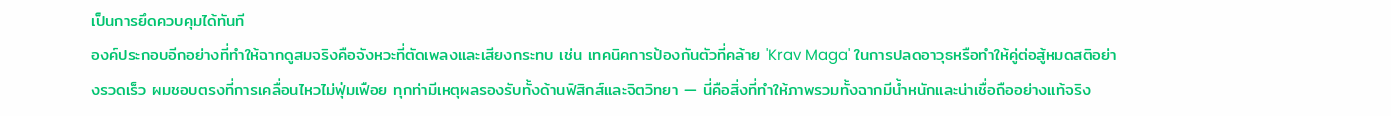เป็นการยึดควบคุมได้ทันที
องค์ประกอบอีกอย่างที่ทำให้ฉากดูสมจริงคือจังหวะที่ตัดเพลงและเสียงกระทบ เช่น เทคนิคการป้องกันตัวที่คล้าย 'Krav Maga' ในการปลดอาวุธหรือทำให้คู่ต่อสู้หมดสติอย่างรวดเร็ว ผมชอบตรงที่การเคลื่อนไหวไม่ฟุ่มเฟือย ทุกท่ามีเหตุผลรองรับทั้งด้านฟิสิกส์และจิตวิทยา — นี่คือสิ่งที่ทำให้ภาพรวมทั้งฉากมีน้ำหนักและน่าเชื่อถืออย่างแท้จริง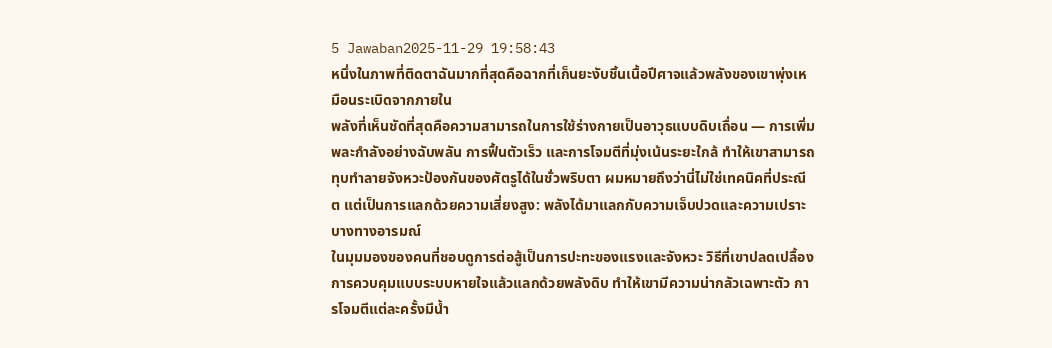5 Jawaban2025-11-29 19:58:43
หนึ่งในภาพที่ติดตาฉันมากที่สุดคือฉากที่เก็นยะงับชิ้นเนื้อปีศาจแล้วพลังของเขาพุ่งเหมือนระเบิดจากภายใน
พลังที่เห็นชัดที่สุดคือความสามารถในการใช้ร่างกายเป็นอาวุธแบบดิบเถื่อน — การเพิ่มพละกำลังอย่างฉับพลัน การฟื้นตัวเร็ว และการโจมตีที่มุ่งเน้นระยะใกล้ ทำให้เขาสามารถทุบทำลายจังหวะป้องกันของศัตรูได้ในชั่วพริบตา ผมหมายถึงว่านี่ไม่ใช่เทคนิคที่ประณีต แต่เป็นการแลกด้วยความเสี่ยงสูง: พลังได้มาแลกกับความเจ็บปวดและความเปราะบางทางอารมณ์
ในมุมมองของคนที่ชอบดูการต่อสู้เป็นการปะทะของแรงและจังหวะ วิธีที่เขาปลดเปลื้องการควบคุมแบบระบบหายใจแล้วแลกด้วยพลังดิบ ทำให้เขามีความน่ากลัวเฉพาะตัว การโจมตีแต่ละครั้งมีน้ำ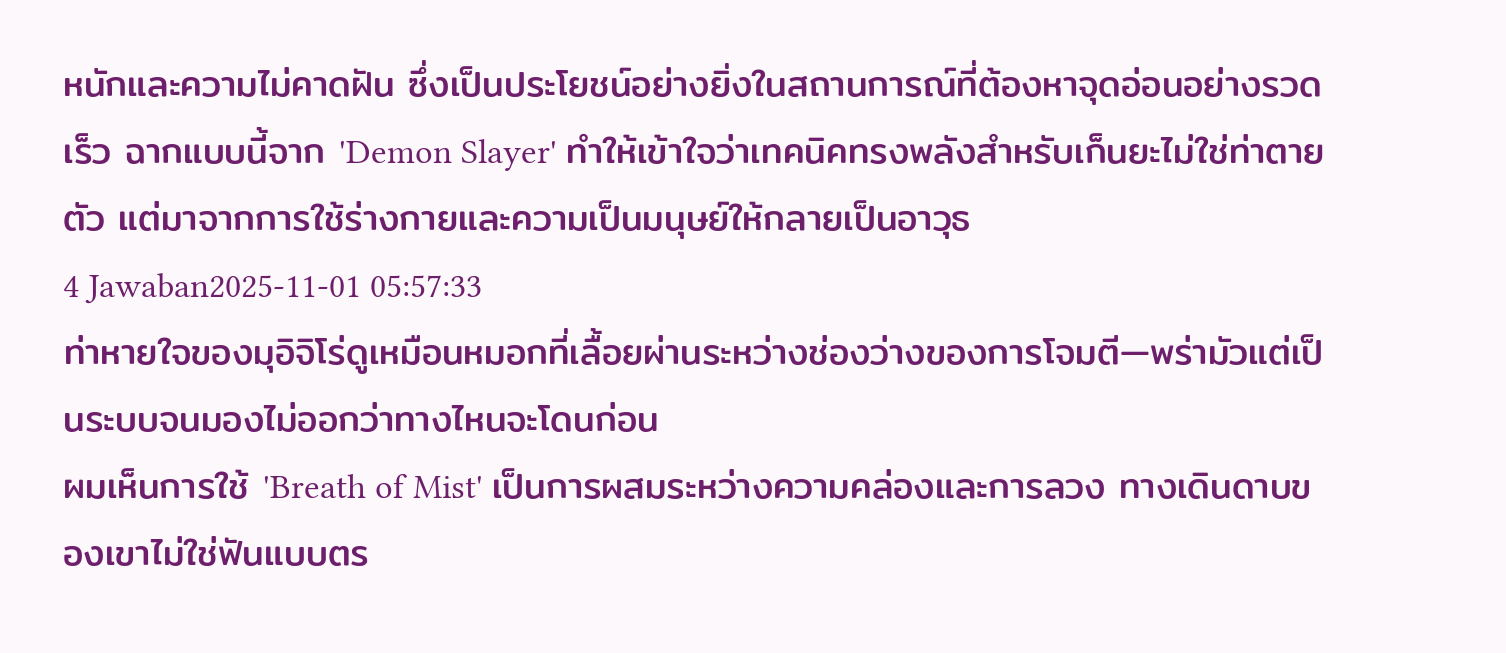หนักและความไม่คาดฝัน ซึ่งเป็นประโยชน์อย่างยิ่งในสถานการณ์ที่ต้องหาจุดอ่อนอย่างรวดเร็ว ฉากแบบนี้จาก 'Demon Slayer' ทำให้เข้าใจว่าเทคนิคทรงพลังสำหรับเก็นยะไม่ใช่ท่าตายตัว แต่มาจากการใช้ร่างกายและความเป็นมนุษย์ให้กลายเป็นอาวุธ
4 Jawaban2025-11-01 05:57:33
ท่าหายใจของมุอิจิโร่ดูเหมือนหมอกที่เลื้อยผ่านระหว่างช่องว่างของการโจมตี—พร่ามัวแต่เป็นระบบจนมองไม่ออกว่าทางไหนจะโดนก่อน
ผมเห็นการใช้ 'Breath of Mist' เป็นการผสมระหว่างความคล่องและการลวง ทางเดินดาบของเขาไม่ใช่ฟันแบบตร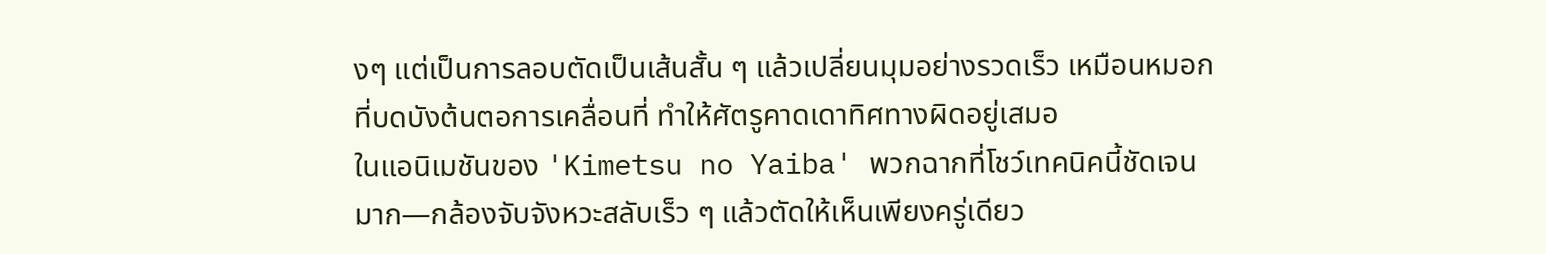งๆ แต่เป็นการลอบตัดเป็นเส้นสั้น ๆ แล้วเปลี่ยนมุมอย่างรวดเร็ว เหมือนหมอกที่บดบังต้นตอการเคลื่อนที่ ทำให้ศัตรูคาดเดาทิศทางผิดอยู่เสมอ
ในแอนิเมชันของ 'Kimetsu no Yaiba' พวกฉากที่โชว์เทคนิคนี้ชัดเจนมาก—กล้องจับจังหวะสลับเร็ว ๆ แล้วตัดให้เห็นเพียงครู่เดียว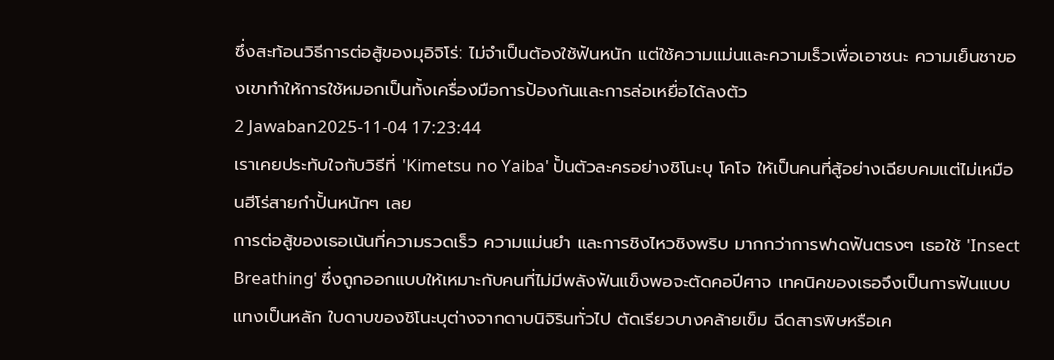ซึ่งสะท้อนวิธีการต่อสู้ของมุอิจิโร่: ไม่จำเป็นต้องใช้ฟันหนัก แต่ใช้ความแม่นและความเร็วเพื่อเอาชนะ ความเย็นชาของเขาทำให้การใช้หมอกเป็นทั้งเครื่องมือการป้องกันและการล่อเหยื่อได้ลงตัว
2 Jawaban2025-11-04 17:23:44
เราเคยประทับใจกับวิธีที่ 'Kimetsu no Yaiba' ปั้นตัวละครอย่างชิโนะบุ โคโจ ให้เป็นคนที่สู้อย่างเฉียบคมแต่ไม่เหมือนฮีโร่สายกำปั้นหนักๆ เลย
การต่อสู้ของเธอเน้นที่ความรวดเร็ว ความแม่นยำ และการชิงไหวชิงพริบ มากกว่าการฟาดฟันตรงๆ เธอใช้ 'Insect Breathing' ซึ่งถูกออกแบบให้เหมาะกับคนที่ไม่มีพลังฟันแข็งพอจะตัดคอปีศาจ เทคนิคของเธอจึงเป็นการฟันแบบแทงเป็นหลัก ใบดาบของชิโนะบุต่างจากดาบนิจิรินทั่วไป ตัดเรียวบางคล้ายเข็ม ฉีดสารพิษหรือเค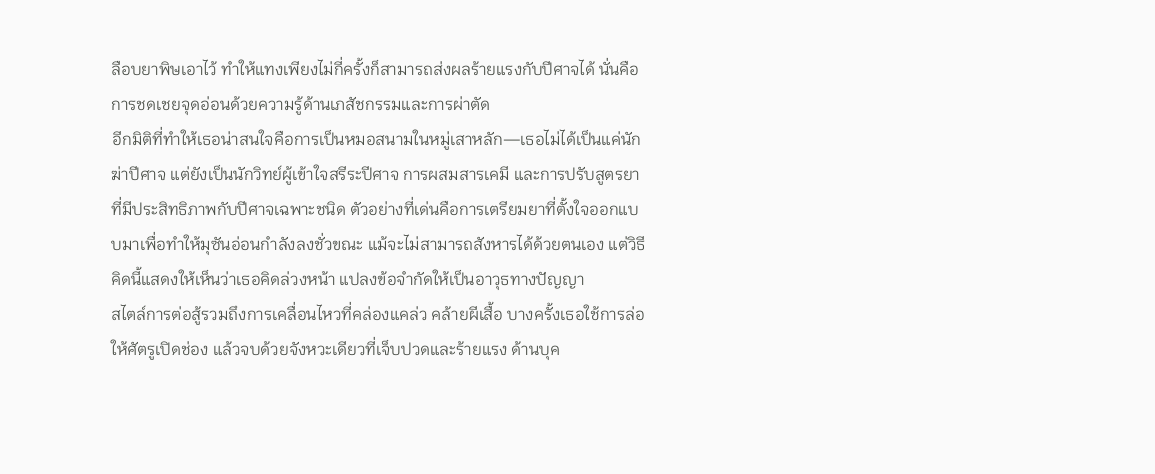ลือบยาพิษเอาไว้ ทำให้แทงเพียงไม่กี่ครั้งก็สามารถส่งผลร้ายแรงกับปีศาจได้ นั่นคือการชดเชยจุดอ่อนด้วยความรู้ด้านเภสัชกรรมและการผ่าตัด
อีกมิติที่ทำให้เธอน่าสนใจคือการเป็นหมอสนามในหมู่เสาหลัก—เธอไม่ได้เป็นแค่นักฆ่าปีศาจ แต่ยังเป็นนักวิทย์ผู้เข้าใจสรีระปีศาจ การผสมสารเคมี และการปรับสูตรยาที่มีประสิทธิภาพกับปีศาจเฉพาะชนิด ตัวอย่างที่เด่นคือการเตรียมยาที่ตั้งใจออกแบบมาเพื่อทำให้มุซันอ่อนกำลังลงชั่วขณะ แม้จะไม่สามารถสังหารได้ด้วยตนเอง แต่วิธีคิดนี้แสดงให้เห็นว่าเธอคิดล่วงหน้า แปลงข้อจำกัดให้เป็นอาวุธทางปัญญา
สไตล์การต่อสู้รวมถึงการเคลื่อนไหวที่คล่องแคล่ว คล้ายผีเสื้อ บางครั้งเธอใช้การล่อให้ศัตรูเปิดช่อง แล้วจบด้วยจังหวะเดียวที่เจ็บปวดและร้ายแรง ด้านบุค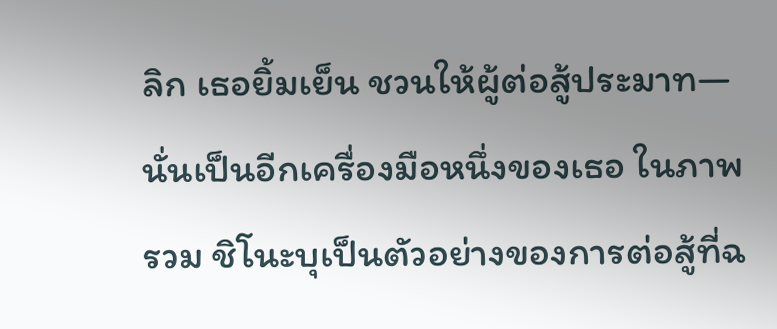ลิก เธอยิ้มเย็น ชวนให้ผู้ต่อสู้ประมาท—นั่นเป็นอีกเครื่องมือหนึ่งของเธอ ในภาพรวม ชิโนะบุเป็นตัวอย่างของการต่อสู้ที่ฉ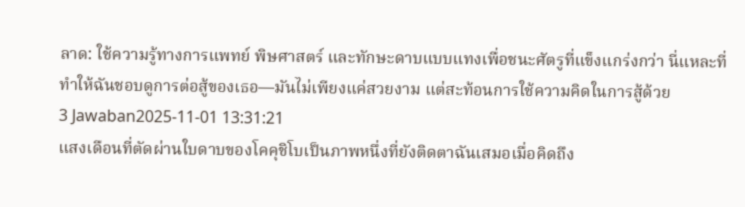ลาด: ใช้ความรู้ทางการแพทย์ พิษศาสตร์ และทักษะดาบแบบแทงเพื่อชนะศัตรูที่แข็งแกร่งกว่า นี่แหละที่ทำให้ฉันชอบดูการต่อสู้ของเธอ—มันไม่เพียงแค่สวยงาม แต่สะท้อนการใช้ความคิดในการสู้ด้วย
3 Jawaban2025-11-01 13:31:21
แสงเดือนที่ตัดผ่านใบดาบของโคคุชิโบเป็นภาพหนึ่งที่ยังติดตาฉันเสมอเมื่อคิดถึง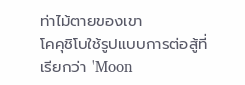ท่าไม้ตายของเขา
โคคุชิโบใช้รูปแบบการต่อสู้ที่เรียกว่า 'Moon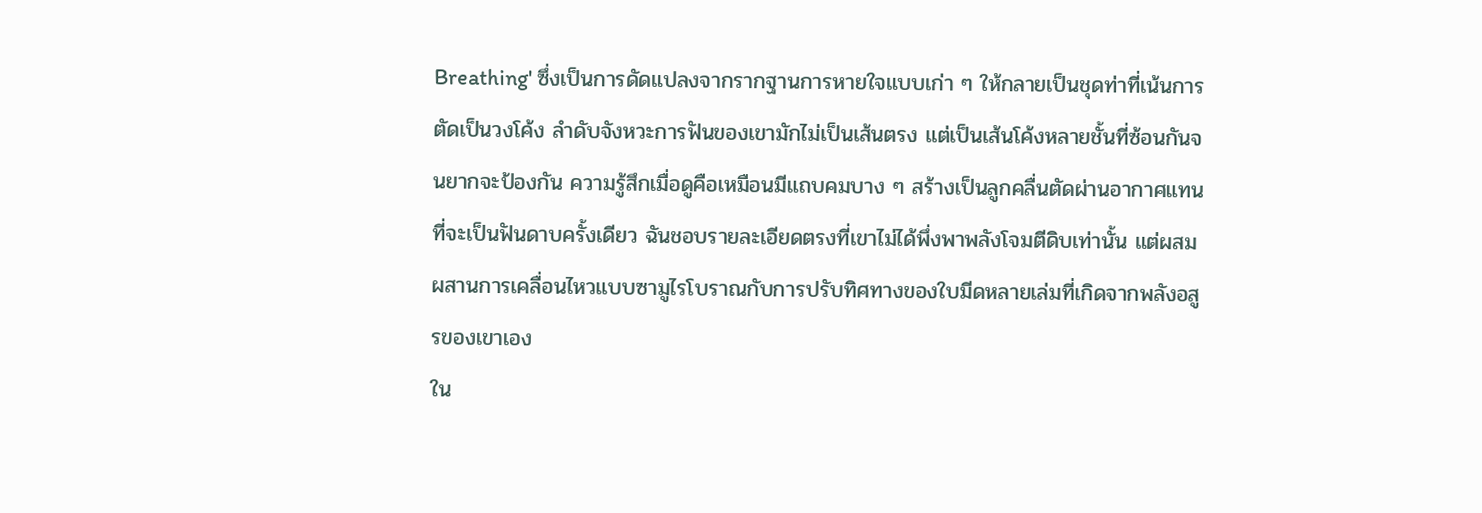Breathing' ซึ่งเป็นการดัดแปลงจากรากฐานการหายใจแบบเก่า ๆ ให้กลายเป็นชุดท่าที่เน้นการตัดเป็นวงโค้ง ลำดับจังหวะการฟันของเขามักไม่เป็นเส้นตรง แต่เป็นเส้นโค้งหลายชั้นที่ซ้อนกันจนยากจะป้องกัน ความรู้สึกเมื่อดูคือเหมือนมีแถบคมบาง ๆ สร้างเป็นลูกคลื่นตัดผ่านอากาศแทนที่จะเป็นฟันดาบครั้งเดียว ฉันชอบรายละเอียดตรงที่เขาไม่ได้พึ่งพาพลังโจมตีดิบเท่านั้น แต่ผสมผสานการเคลื่อนไหวแบบซามูไรโบราณกับการปรับทิศทางของใบมีดหลายเล่มที่เกิดจากพลังอสูรของเขาเอง
ใน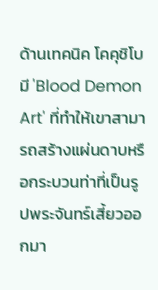ด้านเทคนิค โคคุชิโบมี 'Blood Demon Art' ที่ทำให้เขาสามารถสร้างแผ่นดาบหรือกระบวนท่าที่เป็นรูปพระจันทร์เสี้ยวออกมา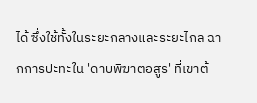ได้ ซึ่งใช้ทั้งในระยะกลางและระยะไกล ฉากการปะทะใน 'ดาบพิฆาตอสูร' ที่เขาต้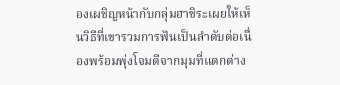องเผชิญหน้ากับกลุ่มฮาชิระเผยให้เห็นวิธีที่เขารวมการฟันเป็นลำดับต่อเนื่องพร้อมพุ่งโจมตีจากมุมที่แตกต่าง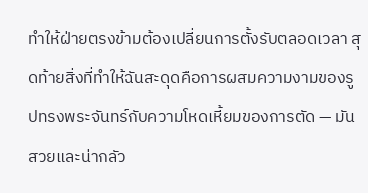ทำให้ฝ่ายตรงข้ามต้องเปลี่ยนการตั้งรับตลอดเวลา สุดท้ายสิ่งที่ทำให้ฉันสะดุดคือการผสมความงามของรูปทรงพระจันทร์กับความโหดเหี้ยมของการตัด — มันสวยและน่ากลัว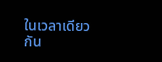ในเวลาเดียวกัน